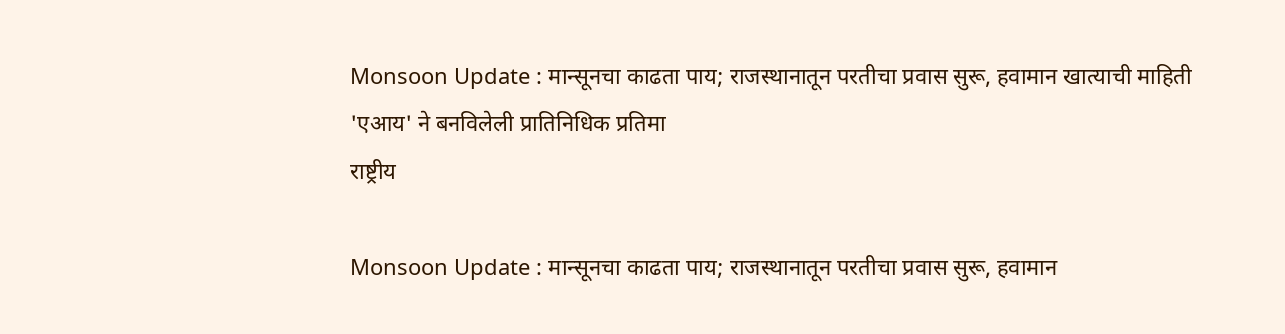Monsoon Update : मान्सूनचा काढता पाय; राजस्थानातून परतीचा प्रवास सुरू, हवामान खात्याची माहिती 'एआय' ने बनविलेली प्रातिनिधिक प्रतिमा
राष्ट्रीय

Monsoon Update : मान्सूनचा काढता पाय; राजस्थानातून परतीचा प्रवास सुरू, हवामान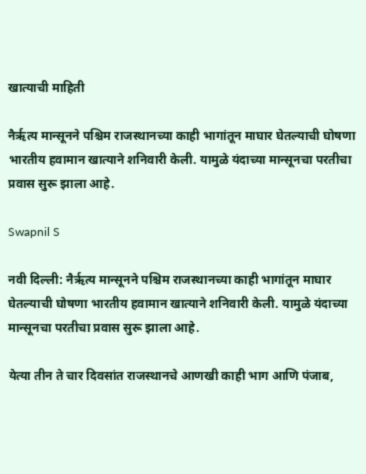खात्याची माहिती

नैर्ऋत्य मान्सूनने पश्चिम राजस्थानच्या काही भागांतून माघार घेतल्याची घोषणा भारतीय हवामान खात्याने शनिवारी केली. यामुळे यंदाच्या मान्सूनचा परतीचा प्रवास सुरू झाला आहे.

Swapnil S

नवी दिल्ली: नैर्ऋत्य मान्सूनने पश्चिम राजस्थानच्या काही भागांतून माघार घेतल्याची घोषणा भारतीय हवामान खात्याने शनिवारी केली. यामुळे यंदाच्या मान्सूनचा परतीचा प्रवास सुरू झाला आहे.

येत्या तीन ते चार दिवसांत राजस्थानचे आणखी काही भाग आणि पंजाब,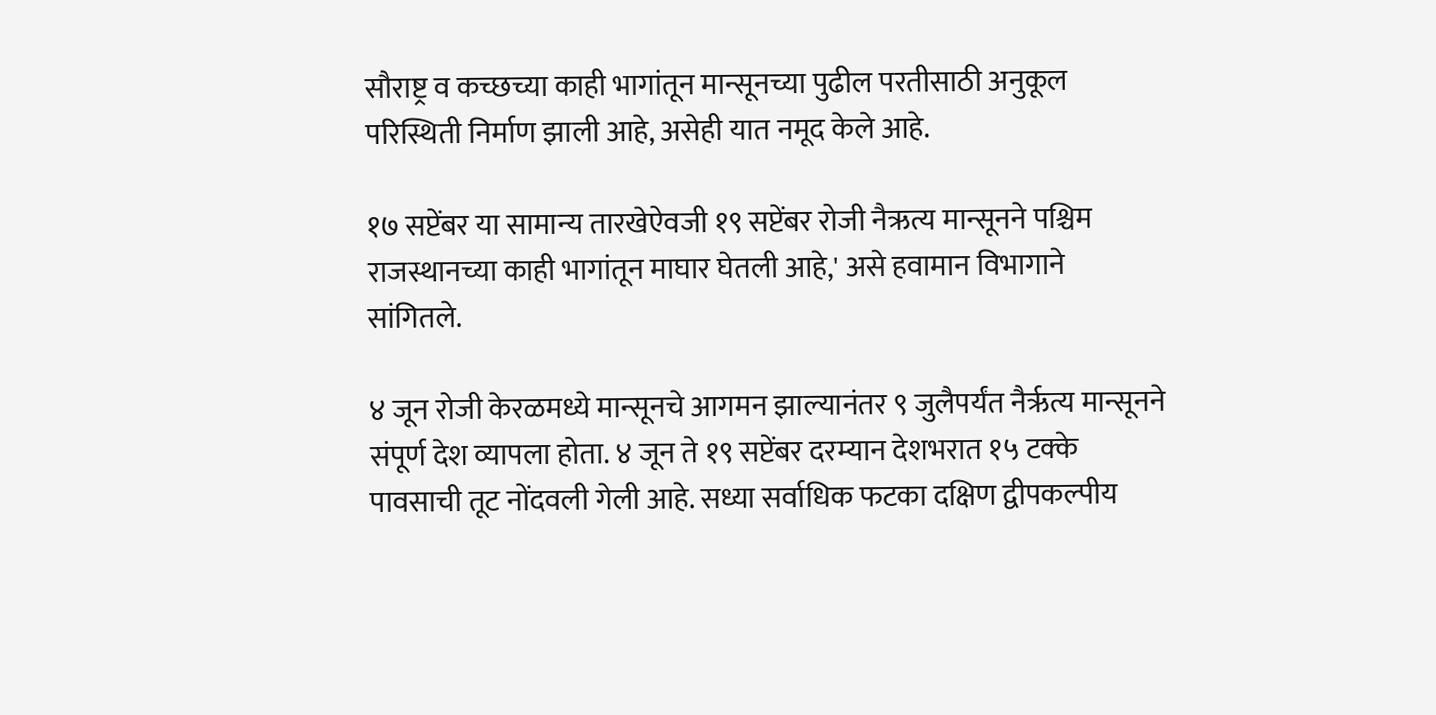सौराष्ट्र व कच्छच्या काही भागांतून मान्सूनच्या पुढील परतीसाठी अनुकूल परिस्थिती निर्माण झाली आहे, असेही यात नमूद केले आहे.

१७ सप्टेंबर या सामान्य तारखेऐवजी १९ सप्टेंबर रोजी नैऋत्य मान्सूनने पश्चिम राजस्थानच्या काही भागांतून माघार घेतली आहे,' असे हवामान विभागाने सांगितले.

४ जून रोजी केरळमध्ये मान्सूनचे आगमन झाल्यानंतर ९ जुलैपर्यंत नैर्ऋत्य मान्सूनने संपूर्ण देश व्यापला होता. ४ जून ते १९ सप्टेंबर दरम्यान देशभरात १५ टक्के पावसाची तूट नोंदवली गेली आहे. सध्या सर्वाधिक फटका दक्षिण द्वीपकल्पीय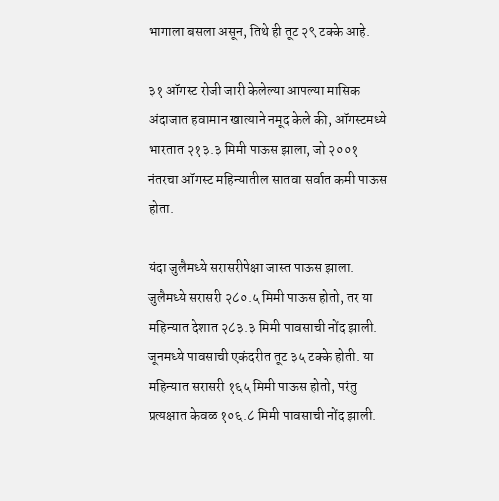भागाला बसला असून, तिथे ही तूट २९ टक्के आहे.

३१ ऑगस्ट रोजी जारी केलेल्या आपल्या मासिक अंदाजात हवामान खात्याने नमूद केले की, ऑगस्टमध्ये भारतात २१३.३ मिमी पाऊस झाला, जो २००१ नंतरचा ऑगस्ट महिन्यातील सातवा सर्वात कमी पाऊस होता.

यंदा जुलैमध्ये सरासरीपेक्षा जास्त पाऊस झाला. जुलैमध्ये सरासरी २८०.५ मिमी पाऊस होतो, तर या महिन्यात देशात २८३.३ मिमी पावसाची नोंद झाली. जूनमध्ये पावसाची एकंदरीत तूट ३५ टक्के होती. या महिन्यात सरासरी १६५ मिमी पाऊस होतो, परंतु प्रत्यक्षात केवळ १०६.८ मिमी पावसाची नोंद झाली.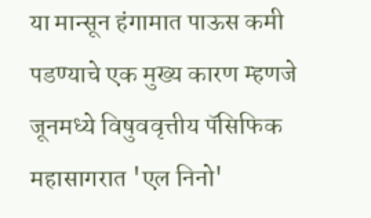या मान्सून हंगामात पाऊस कमी पडण्याचे एक मुख्य कारण म्हणजे जूनमध्ये विषुववृत्तीय पॅसिफिक महासागरात 'एल निनो'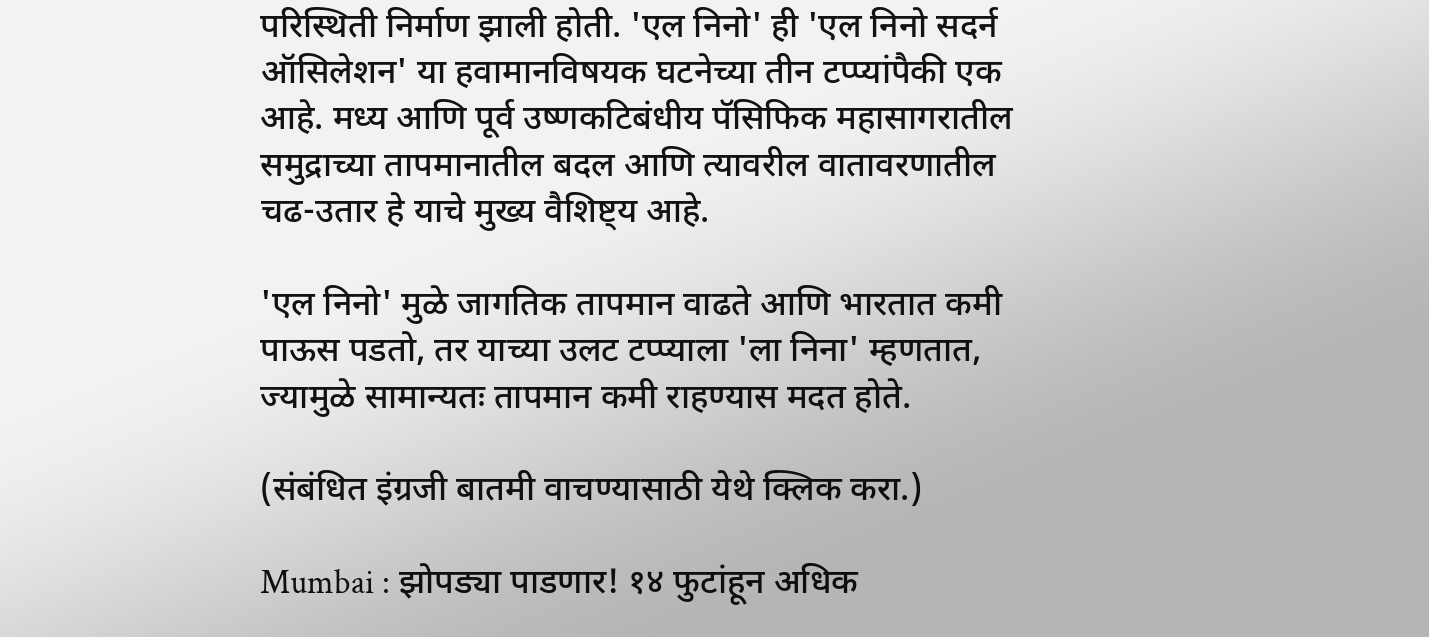परिस्थिती निर्माण झाली होती. 'एल निनो' ही 'एल निनो सदर्न ऑसिलेशन' या हवामानविषयक घटनेच्या तीन टप्प्यांपैकी एक आहे. मध्य आणि पूर्व उष्णकटिबंधीय पॅसिफिक महासागरातील समुद्राच्या तापमानातील बदल आणि त्यावरील वातावरणातील चढ-उतार हे याचे मुख्य वैशिष्ट्य आहे.

'एल निनो' मुळे जागतिक तापमान वाढते आणि भारतात कमी पाऊस पडतो, तर याच्या उलट टप्प्याला 'ला निना' म्हणतात, ज्यामुळे सामान्यतः तापमान कमी राहण्यास मदत होते.

(संबंधित इंग्रजी बातमी वाचण्यासाठी येथे क्लिक करा.)

Mumbai : झोपड्या पाडणार! १४ फुटांहून अधिक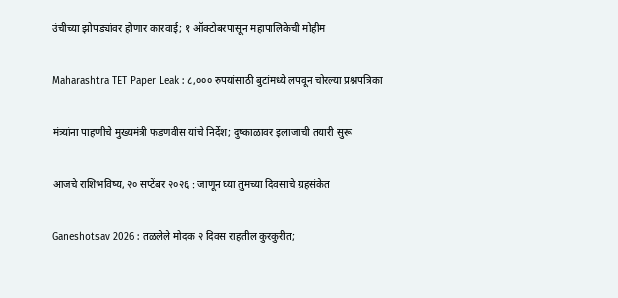उंचीच्या झोपड्यांवर होणार कारवाई; १ ऑक्टोबरपासून महापालिकेची मोहीम

Maharashtra TET Paper Leak : ८,००० रुपयांसाठी बुटांमध्ये लपवून चोरल्या प्रश्नपत्रिका

मंत्र्यांना पाहणीचे मुख्यमंत्री फडणवीस यांचे निर्देश; दुष्काळावर इलाजाची तयारी सुरू

आजचे राशिभविष्य, २० सप्टेंबर २०२६ : जाणून घ्या तुमच्या दिवसाचे ग्रहसंकेत

Ganeshotsav 2026 : तळलेले मोदक २ दिवस राहतील कुरकुरीत;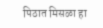पिठात मिसळा हा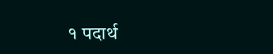१ पदार्थ